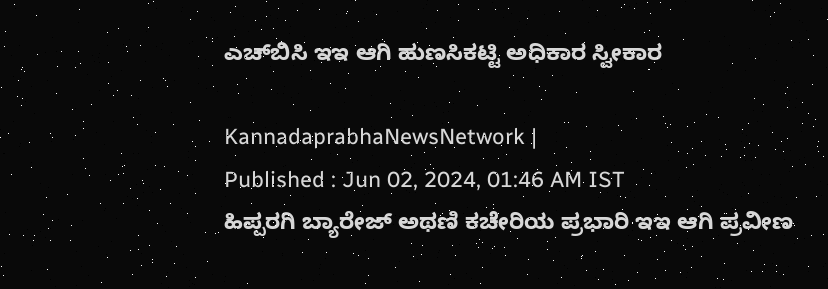ಎಚ್‌ಬಿಸಿ ಇಇ ಆಗಿ ಹುಣಸಿಕಟ್ಟಿ ಅಧಿಕಾರ ಸ್ವೀಕಾರ

KannadaprabhaNewsNetwork |
Published : Jun 02, 2024, 01:46 AM IST
ಹಿಪ್ಪರಗಿ ಬ್ಯಾರೇಜ್ ಅಥಣಿ ಕಚೇರಿಯ ಪ್ರಭಾರಿ ಇಇ ಆಗಿ ಪ್ರವೀಣ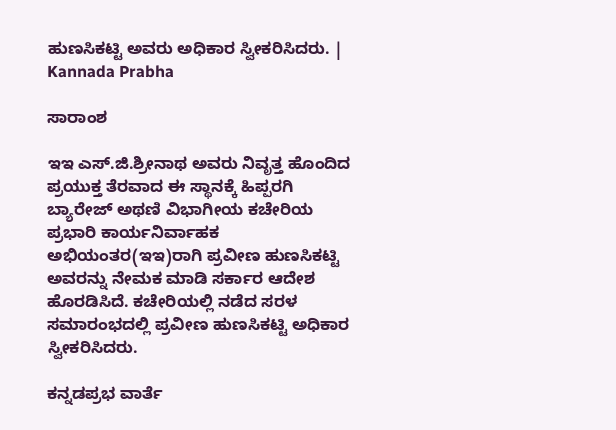ಹುಣಸಿಕಟ್ಟಿ ಅವರು ಅಧಿಕಾರ ಸ್ವೀಕರಿಸಿದರು. | Kannada Prabha

ಸಾರಾಂಶ

ಇಇ ಎಸ್.ಜಿ.ಶ್ರೀನಾಥ ಅವರು ನಿವೃತ್ತ ಹೊಂದಿದ ಪ್ರಯುಕ್ತ ತೆರವಾದ ಈ ಸ್ಥಾನಕ್ಕೆ ಹಿಪ್ಪರಗಿ ಬ್ಯಾರೇಜ್ ಅಥಣಿ ವಿಭಾಗೀಯ ಕಚೇರಿಯ ಪ್ರಭಾರಿ ಕಾರ್ಯನಿರ್ವಾಹಕ ಅಭಿಯಂತರ(ಇಇ)ರಾಗಿ ಪ್ರವೀಣ ಹುಣಸಿಕಟ್ಟಿ ಅವರನ್ನು ನೇಮಕ ಮಾಡಿ ಸರ್ಕಾರ ಆದೇಶ ಹೊರಡಿಸಿದೆ. ಕಚೇರಿಯಲ್ಲಿ ನಡೆದ ಸರಳ ಸಮಾರಂಭದಲ್ಲಿ ಪ್ರವೀಣ ಹುಣಸಿಕಟ್ಟಿ ಅಧಿಕಾರ ಸ್ವೀಕರಿಸಿದರು.

ಕನ್ನಡಪ್ರಭ ವಾರ್ತೆ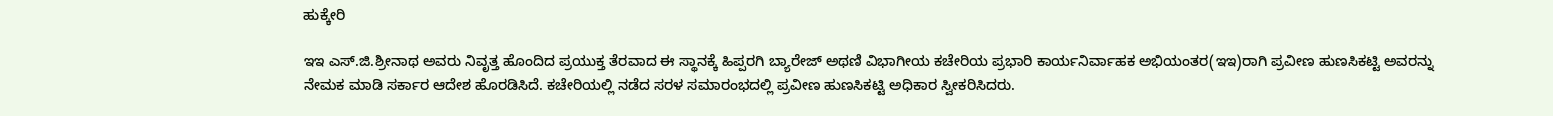ಹುಕ್ಕೇರಿ

ಇಇ ಎಸ್.ಜಿ.ಶ್ರೀನಾಥ ಅವರು ನಿವೃತ್ತ ಹೊಂದಿದ ಪ್ರಯುಕ್ತ ತೆರವಾದ ಈ ಸ್ಥಾನಕ್ಕೆ ಹಿಪ್ಪರಗಿ ಬ್ಯಾರೇಜ್ ಅಥಣಿ ವಿಭಾಗೀಯ ಕಚೇರಿಯ ಪ್ರಭಾರಿ ಕಾರ್ಯನಿರ್ವಾಹಕ ಅಭಿಯಂತರ(ಇಇ)ರಾಗಿ ಪ್ರವೀಣ ಹುಣಸಿಕಟ್ಟಿ ಅವರನ್ನು ನೇಮಕ ಮಾಡಿ ಸರ್ಕಾರ ಆದೇಶ ಹೊರಡಿಸಿದೆ. ಕಚೇರಿಯಲ್ಲಿ ನಡೆದ ಸರಳ ಸಮಾರಂಭದಲ್ಲಿ ಪ್ರವೀಣ ಹುಣಸಿಕಟ್ಟಿ ಅಧಿಕಾರ ಸ್ವೀಕರಿಸಿದರು.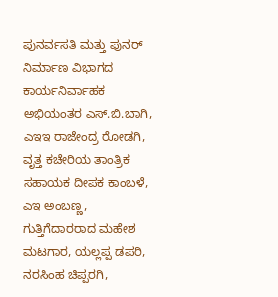ಪುನರ್ವಸತಿ ಮತ್ತು ಪುನರ್ ನಿರ್ಮಾಣ ವಿಭಾಗದ ಕಾರ್ಯನಿರ್ವಾಹಕ ಅಭಿಯಂತರ ಎಸ್.ಬಿ.ಬಾಗಿ, ಎಇಇ ರಾಜೇಂದ್ರ ರೋಡಗಿ, ವೃತ್ತ ಕಚೇರಿಯ ತಾಂತ್ರಿಕ ಸಹಾಯಕ ದೀಪಕ ಕಾಂಬಳೆ, ಎಇ ಅಂಬಣ್ಣ, ಗುತ್ತಿಗೆದಾರರಾದ ಮಹೇಶ ಮಟಗಾರ, ಯಲ್ಲಪ್ಪ ಡಪರಿ, ನರಸಿಂಹ ಚಿಪ್ಪರಗಿ,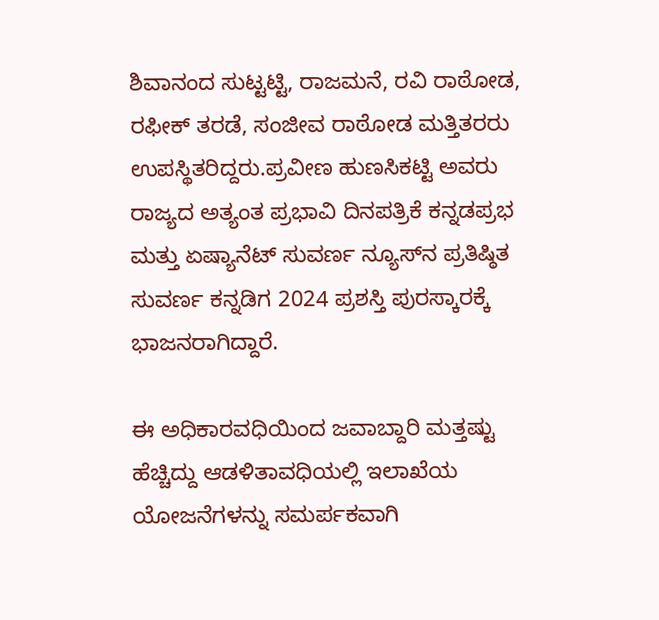ಶಿವಾನಂದ ಸುಟ್ಟಟ್ಟಿ, ರಾಜಮನೆ, ರವಿ ರಾಠೋಡ, ರಫೀಕ್ ತರಡೆ, ಸಂಜೀವ ರಾಠೋಡ ಮತ್ತಿತರರು ಉಪಸ್ಥಿತರಿದ್ದರು.ಪ್ರವೀಣ ಹುಣಸಿಕಟ್ಟಿ ಅವರು ರಾಜ್ಯದ ಅತ್ಯಂತ ಪ್ರಭಾವಿ ದಿನಪತ್ರಿಕೆ ಕನ್ನಡಪ್ರಭ ಮತ್ತು ಏಷ್ಯಾನೆಟ್ ಸುವರ್ಣ ನ್ಯೂಸ್‌ನ ಪ್ರತಿಷ್ಠಿತ ಸುವರ್ಣ ಕನ್ನಡಿಗ 2024 ಪ್ರಶಸ್ತಿ ಪುರಸ್ಕಾರಕ್ಕೆ ಭಾಜನರಾಗಿದ್ದಾರೆ.

ಈ ಅಧಿಕಾರವಧಿಯಿಂದ ಜವಾಬ್ದಾರಿ ಮತ್ತಷ್ಟು ಹೆಚ್ಚಿದ್ದು ಆಡಳಿತಾವಧಿಯಲ್ಲಿ ಇಲಾಖೆಯ ಯೋಜನೆಗಳನ್ನು ಸಮರ್ಪಕವಾಗಿ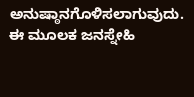ಅನುಷ್ಠಾನಗೊಳಿಸಲಾಗುವುದು. ಈ ಮೂಲಕ ಜನಸ್ನೇಹಿ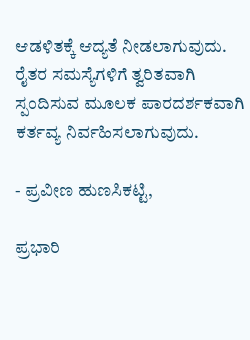ಆಡಳಿತಕ್ಕೆ ಆದ್ಯತೆ ನೀಡಲಾಗುವುದು. ರೈತರ ಸಮಸ್ಯೆಗಳಿಗೆ ತ್ವರಿತವಾಗಿ ಸ್ಪಂದಿಸುವ ಮೂಲಕ ಪಾರದರ್ಶಕವಾಗಿ ಕರ್ತವ್ಯ ನಿರ್ವಹಿಸಲಾಗುವುದು.

- ಪ್ರವೀಣ ಹುಣಸಿಕಟ್ಟಿ,

ಪ್ರಭಾರಿ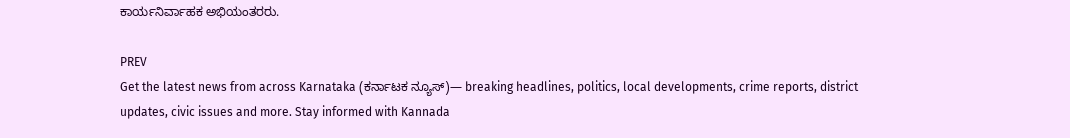ಕಾರ್ಯನಿರ್ವಾಹಕ ಅಭಿಯಂತರರು.

PREV
Get the latest news from across Karnataka (ಕರ್ನಾಟಕ ನ್ಯೂಸ್)— breaking headlines, politics, local developments, crime reports, district updates, civic issues and more. Stay informed with Kannada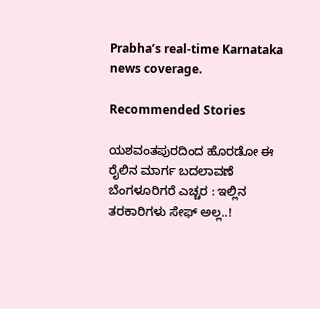Prabha’s real‑time Karnataka news coverage.

Recommended Stories

ಯಶವಂತಪುರದಿಂದ ಹೊರಡೋ ಈ ರೈಲಿನ ಮಾರ್ಗ ಬದಲಾವಣೆ
ಬೆಂಗಳೂರಿಗರೆ ಎಚ್ಚರ : ಇಲ್ಲಿನ ತರಕಾರಿಗಳು ಸೇಫ್ ಅಲ್ಲ..!